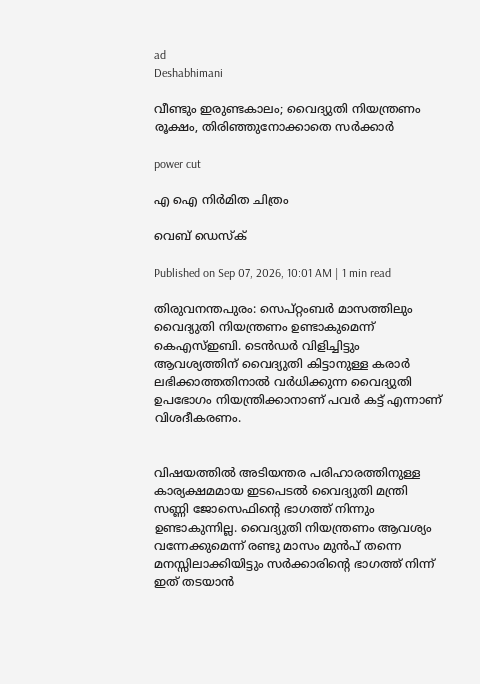ad
Deshabhimani

വീണ്ടും ഇരുണ്ടകാലം; വൈദ്യുതി നിയന്ത്രണം രൂക്ഷം, തിരിഞ്ഞുനോക്കാതെ സർക്കാർ

power cut

എ ഐ നിർമിത ചിത്രം

വെബ് ഡെസ്ക്

Published on Sep 07, 2026, 10:01 AM | 1 min read

തിരുവനന്തപുരം: സെപ്റ്റംബർ മാസത്തിലും വൈദ്യുതി നിയന്ത്രണം ഉണ്ടാകുമെന്ന് കെഎസ്ഇബി. ടെൻഡർ വിളിച്ചിട്ടും ആവശ്യത്തിന് വൈദ്യുതി കിട്ടാനുള്ള കരാർ ലഭിക്കാത്തതിനാൽ വർധിക്കുന്ന വൈദ്യുതി ഉപഭോഗം നിയന്ത്രിക്കാനാണ് പവർ കട്ട് എന്നാണ് വിശദീകരണം.


വിഷയത്തിൽ അടിയന്തര പരിഹാരത്തിനുള്ള കാര്യക്ഷമമായ ഇടപെടൽ വൈദ്യുതി മന്ത്രി സണ്ണി ജോസെഫിന്റെ ഭാഗത്ത് നിന്നും ഉണ്ടാകുന്നില്ല. വൈദ്യുതി നിയന്ത്രണം ആവശ്യം വന്നേക്കുമെന്ന് രണ്ടു മാസം മുൻപ് തന്നെ മനസ്സിലാക്കിയിട്ടും സർക്കാരിന്റെ ഭാഗത്ത് നിന്ന് ഇത് തടയാൻ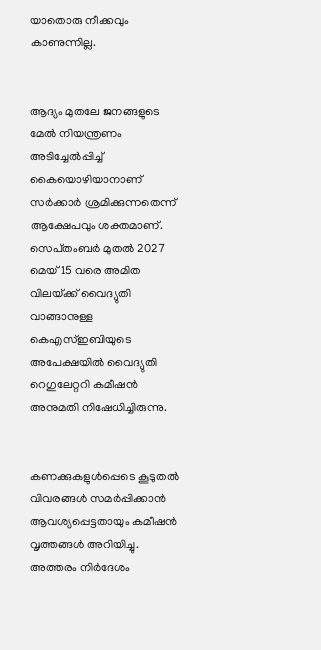യാതൊരു നീക്കവും കാണുന്നില്ല.


ആദ്യം മുതലേ ജനങ്ങളുടെ മേൽ നിയന്ത്രണം അടിച്ചേൽപ്പിച്ച് കൈയൊഴിയാനാണ് സർക്കാർ ശ്രമിക്കുന്നതെന്ന് ആക്ഷേപവും ശക്തമാണ്. സെപ്‌തംബർ മുതൽ 2027 മെയ്‌ 15 വരെ അമിത വിലയ്‌ക്ക്‌ വൈദ്യുതി വാങ്ങാനുള്ള കെഎസ്‌ഇബിയുടെ അപേക്ഷയിൽ വൈദ്യുതി റെഗുലേറ്ററി കമീഷൻ അനുമതി നിഷേധിച്ചിരുന്നു.


കണക്കുകളുൾപ്പെടെ കൂടുതൽ വിവരങ്ങൾ സമർപ്പിക്കാൻ ആവശ്യപ്പെട്ടതായും കമീഷൻ വൃത്തങ്ങൾ അറിയിച്ചു. അത്തരം നിർദേശം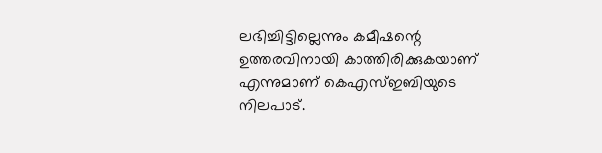ലഭിച്ചിട്ടില്ലെന്നും കമീഷന്റെ ഉത്തരവിനായി കാത്തിരിക്കുകയാണ്‌ എന്നുമാണ്‌ കെഎസ്‌ഇബിയുടെ നിലപാട്‌.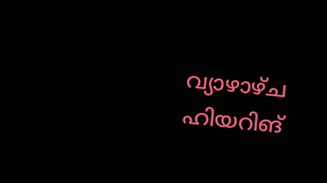വ്യാഴാഴ്‌ച ഹിയറിങ്‌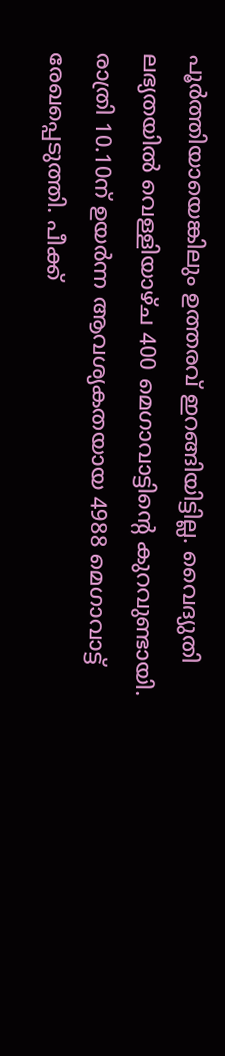പൂർത്തിയായെങ്കിലും ഉത്തരവ്‌ ഇറങ്ങിയിട്ടില്ല. വൈദ്യുതി ലഭ്യതയിൽ വെള്ളിയാഴ്‌ച 400 മെഗാവാട്ടിന്റെ കുറവുണ്ടായി. രാത്രി 10.10ന്‌ ഉയർന്ന ആവശ്യകതയായ 4988 മെഗാവാട്ട് രേഖപ്പെടുത്തി. പീക്ക്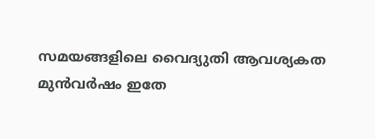സമയങ്ങളിലെ വൈദ്യുതി ആവശ്യകത മുൻവർഷം ഇതേ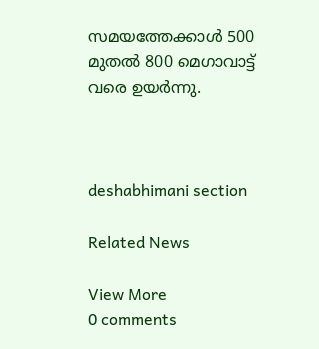സമയത്തേക്കാൾ 500 മുതൽ 800 മെഗാവാട്ട് വരെ ഉയർന്നു.



deshabhimani section

Related News

View More
0 comments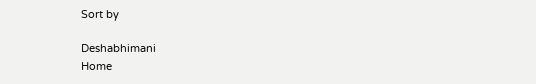Sort by

Deshabhimani
Home